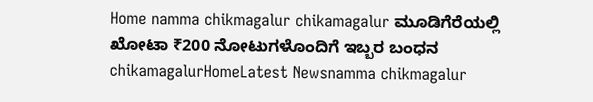Home namma chikmagalur chikamagalur ಮೂಡಿಗೆರೆಯಲ್ಲಿ ಖೋಟಾ ₹200 ನೋಟುಗಳೊಂದಿಗೆ ಇಬ್ಬರ ಬಂಧನ
chikamagalurHomeLatest Newsnamma chikmagalur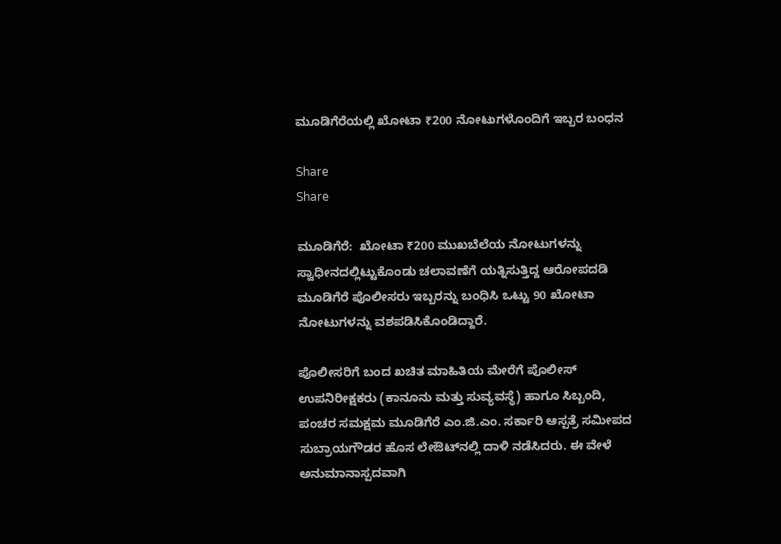ಮೂಡಿಗೆರೆಯಲ್ಲಿ ಖೋಟಾ ₹200 ನೋಟುಗಳೊಂದಿಗೆ ಇಬ್ಬರ ಬಂಧನ

Share
Share

ಮೂಡಿಗೆರೆ:  ಖೋಟಾ ₹200 ಮುಖಬೆಲೆಯ ನೋಟುಗಳನ್ನು ಸ್ವಾಧೀನದಲ್ಲಿಟ್ಟುಕೊಂಡು ಚಲಾವಣೆಗೆ ಯತ್ನಿಸುತ್ತಿದ್ದ ಆರೋಪದಡಿ ಮೂಡಿಗೆರೆ ಪೊಲೀಸರು ಇಬ್ಬರನ್ನು ಬಂಧಿಸಿ ಒಟ್ಟು 90 ಖೋಟಾ ನೋಟುಗಳನ್ನು ವಶಪಡಿಸಿಕೊಂಡಿದ್ದಾರೆ.

ಪೊಲೀಸರಿಗೆ ಬಂದ ಖಚಿತ ಮಾಹಿತಿಯ ಮೇರೆಗೆ ಪೊಲೀಸ್ ಉಪನಿರೀಕ್ಷಕರು (ಕಾನೂನು ಮತ್ತು ಸುವ್ಯವಸ್ಥೆ) ಹಾಗೂ ಸಿಬ್ಬಂದಿ, ಪಂಚರ ಸಮಕ್ಷಮ ಮೂಡಿಗೆರೆ ಎಂ.ಜಿ.ಎಂ. ಸರ್ಕಾರಿ ಆಸ್ಪತ್ರೆ ಸಮೀಪದ ಸುಬ್ರಾಯಗೌಡರ ಹೊಸ ಲೇಔಟ್‌ನಲ್ಲಿ ದಾಳಿ ನಡೆಸಿದರು. ಈ ವೇಳೆ ಅನುಮಾನಾಸ್ಪದವಾಗಿ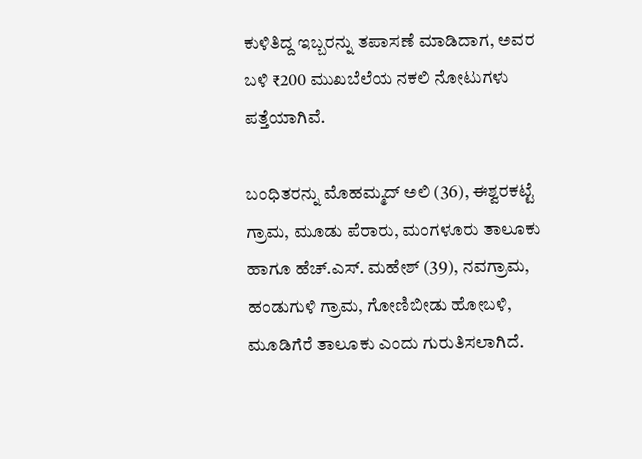ಕುಳಿತಿದ್ದ ಇಬ್ಬರನ್ನು ತಪಾಸಣೆ ಮಾಡಿದಾಗ, ಅವರ ಬಳಿ ₹200 ಮುಖಬೆಲೆಯ ನಕಲಿ ನೋಟುಗಳು ಪತ್ತೆಯಾಗಿವೆ.

ಬಂಧಿತರನ್ನು ಮೊಹಮ್ಮದ್ ಅಲಿ (36), ಈಶ್ವರಕಟ್ಟೆ ಗ್ರಾಮ, ಮೂಡು ಪೆರಾರು, ಮಂಗಳೂರು ತಾಲೂಕು ಹಾಗೂ ಹೆಚ್.ಎಸ್. ಮಹೇಶ್ (39), ನವಗ್ರಾಮ, ಹಂಡುಗುಳಿ ಗ್ರಾಮ, ಗೋಣಿಬೀಡು ಹೋಬಳಿ, ಮೂಡಿಗೆರೆ ತಾಲೂಕು ಎಂದು ಗುರುತಿಸಲಾಗಿದೆ.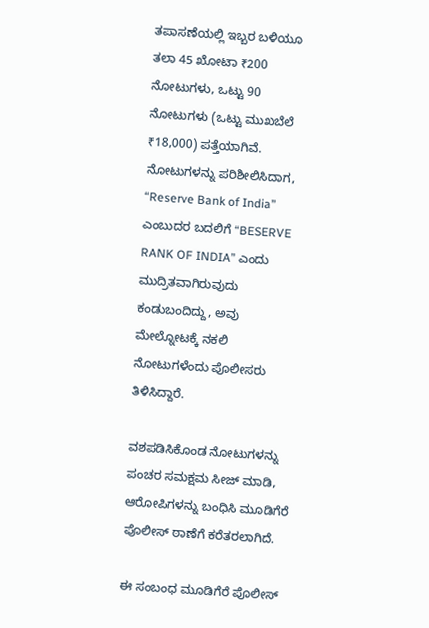ತಪಾಸಣೆಯಲ್ಲಿ ಇಬ್ಬರ ಬಳಿಯೂ ತಲಾ 45 ಖೋಟಾ ₹200 ನೋಟುಗಳು, ಒಟ್ಟು 90 ನೋಟುಗಳು (ಒಟ್ಟು ಮುಖಬೆಲೆ ₹18,000) ಪತ್ತೆಯಾಗಿವೆ. ನೋಟುಗಳನ್ನು ಪರಿಶೀಲಿಸಿದಾಗ, “Reserve Bank of India” ಎಂಬುದರ ಬದಲಿಗೆ “BESERVE RANK OF INDIA” ಎಂದು ಮುದ್ರಿತವಾಗಿರುವುದು ಕಂಡುಬಂದಿದ್ದು, ಅವು ಮೇಲ್ನೋಟಕ್ಕೆ ನಕಲಿ ನೋಟುಗಳೆಂದು ಪೊಲೀಸರು ತಿಳಿಸಿದ್ದಾರೆ.

ವಶಪಡಿಸಿಕೊಂಡ ನೋಟುಗಳನ್ನು ಪಂಚರ ಸಮಕ್ಷಮ ಸೀಜ್ ಮಾಡಿ, ಆರೋಪಿಗಳನ್ನು ಬಂಧಿಸಿ ಮೂಡಿಗೆರೆ ಪೊಲೀಸ್ ಠಾಣೆಗೆ ಕರೆತರಲಾಗಿದೆ.

ಈ ಸಂಬಂಧ ಮೂಡಿಗೆರೆ ಪೊಲೀಸ್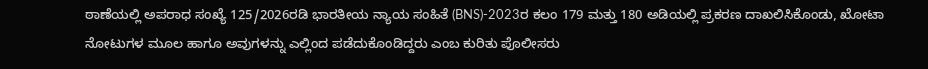ಠಾಣೆಯಲ್ಲಿ ಅಪರಾಧ ಸಂಖ್ಯೆ 125/2026ರಡಿ ಭಾರತೀಯ ನ್ಯಾಯ ಸಂಹಿತೆ (BNS)-2023ರ ಕಲಂ 179 ಮತ್ತು 180 ಅಡಿಯಲ್ಲಿ ಪ್ರಕರಣ ದಾಖಲಿಸಿಕೊಂಡು, ಖೋಟಾ ನೋಟುಗಳ ಮೂಲ ಹಾಗೂ ಅವುಗಳನ್ನು ಎಲ್ಲಿಂದ ಪಡೆದುಕೊಂಡಿದ್ದರು ಎಂಬ ಕುರಿತು ಪೊಲೀಸರು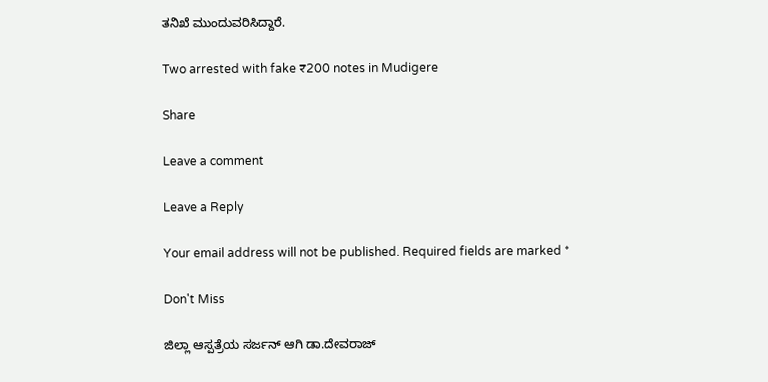ತನಿಖೆ ಮುಂದುವರಿಸಿದ್ದಾರೆ.

Two arrested with fake ₹200 notes in Mudigere

Share

Leave a comment

Leave a Reply

Your email address will not be published. Required fields are marked *

Don't Miss

ಜಿಲ್ಲಾ ಆಸ್ಪತ್ರೆಯ ಸರ್ಜನ್ ಆಗಿ ಡಾ.ದೇವರಾಜ್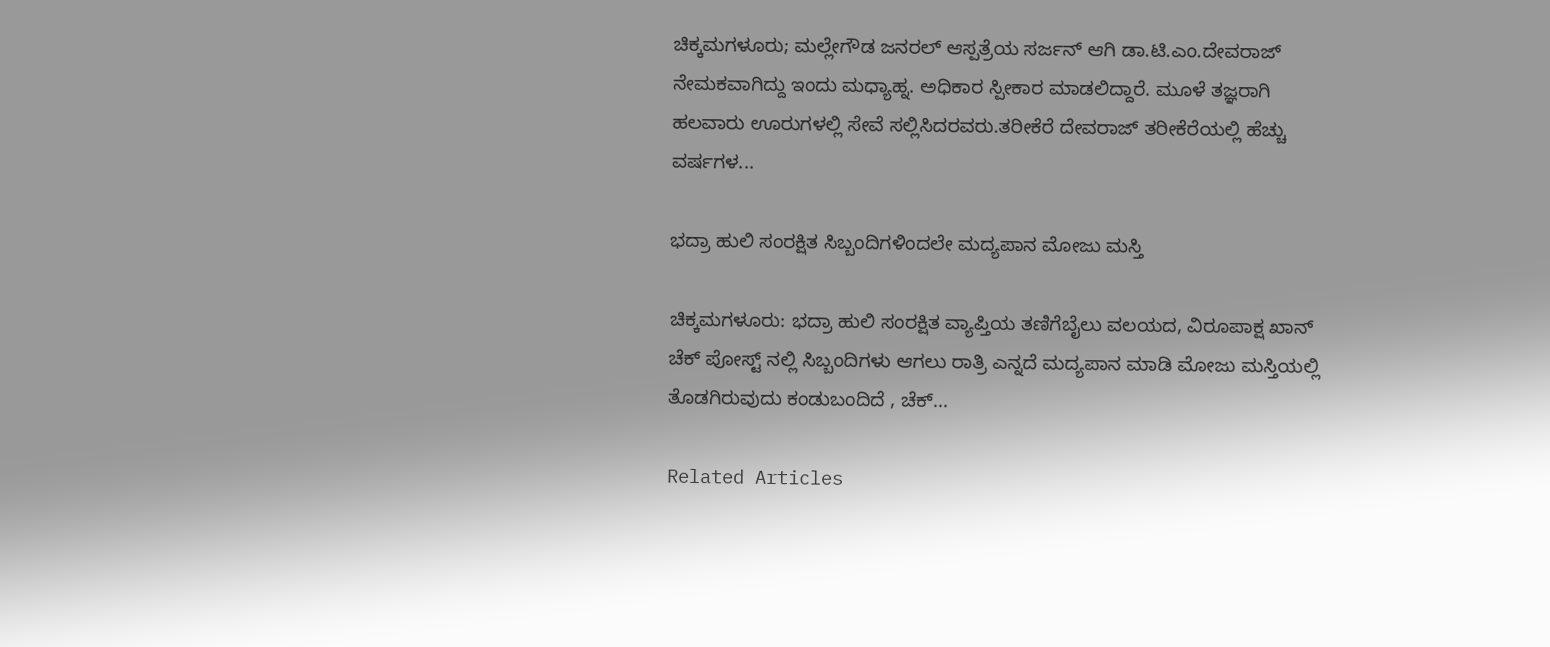ಚಿಕ್ಕಮಗಳೂರು; ಮಲ್ಲೇಗೌಡ ಜನರಲ್ ಆಸ್ಪತ್ರೆಯ ಸರ್ಜನ್ ಆಗಿ ಡಾ.ಟಿ.ಎಂ.ದೇವರಾಜ್ ನೇಮಕವಾಗಿದ್ದು ಇಂದು ಮಧ್ಯಾಹ್ನ. ಅಧಿಕಾರ ಸ್ಪೀಕಾರ ಮಾಡಲಿದ್ದಾರೆ. ಮೂಳೆ ತಜ್ಞರಾಗಿ ಹಲವಾರು ಊರುಗಳಲ್ಲಿ ಸೇವೆ ಸಲ್ಲಿಸಿದರವರು.ತರೀಕೆರೆ ದೇವರಾಜ್ ತರೀಕೆರೆಯಲ್ಲಿ ಹೆಚ್ಚು ವರ್ಷಗಳ...

ಭದ್ರಾ ಹುಲಿ ಸಂರಕ್ಷಿತ ಸಿಬ್ಬಂದಿಗಳಿಂದಲೇ ಮದ್ಯಪಾನ ಮೋಜು ಮಸ್ತಿ

ಚಿಕ್ಕಮಗಳೂರು: ಭದ್ರಾ ಹುಲಿ ಸಂರಕ್ಷಿತ ವ್ಯಾಪ್ತಿಯ ತಣಿಗೆಬೈಲು ವಲಯದ, ವಿರೂಪಾಕ್ಷ ಖಾನ್ ಚೆಕ್ ಪೋಸ್ಟ್ ನಲ್ಲಿ ಸಿಬ್ಬಂದಿಗಳು ಆಗಲು ರಾತ್ರಿ ಎನ್ನದೆ ಮದ್ಯಪಾನ ಮಾಡಿ ಮೋಜು ಮಸ್ತಿಯಲ್ಲಿ ತೊಡಗಿರುವುದು ಕಂಡುಬಂದಿದೆ , ಚೆಕ್...

Related Articles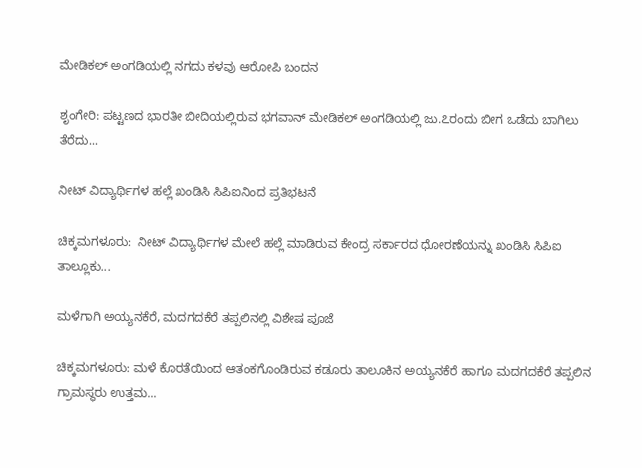ಮೇಡಿಕಲ್ ಅಂಗಡಿಯಲ್ಲಿ ನಗದು ಕಳವು ಆರೋಪಿ ಬಂದನ

ಶೃಂಗೇರಿ: ಪಟ್ಟಣದ ಭಾರತೀ ಬೀದಿಯಲ್ಲಿರುವ ಭಗವಾನ್ ಮೇಡಿಕಲ್ ಅಂಗಡಿಯಲ್ಲಿ ಜು.೭ರಂದು ಬೀಗ ಒಡೆದು ಬಾಗಿಲು ತೆರೆದು...

ನೀಟ್ ವಿದ್ಯಾರ್ಥಿಗಳ ಹಲ್ಲೆ ಖಂಡಿಸಿ ಸಿಪಿಐನಿಂದ ಪ್ರತಿಭಟನೆ

ಚಿಕ್ಕಮಗಳೂರು:  ನೀಟ್ ವಿದ್ಯಾರ್ಥಿಗಳ ಮೇಲೆ ಹಲ್ಲೆ ಮಾಡಿರುವ ಕೇಂದ್ರ ಸರ್ಕಾರದ ಧೋರಣೆಯನ್ನು ಖಂಡಿಸಿ ಸಿಪಿಐ ತಾಲ್ಲೂಕು...

ಮಳೆಗಾಗಿ ಅಯ್ಯನಕೆರೆ, ಮದಗದಕೆರೆ ತಪ್ಪಲಿನಲ್ಲಿ ವಿಶೇಷ ಪೂಜೆ

ಚಿಕ್ಕಮಗಳೂರು: ಮಳೆ ಕೊರತೆಯಿಂದ ಆತಂಕಗೊಂಡಿರುವ ಕಡೂರು ತಾಲೂಕಿನ ಅಯ್ಯನಕೆರೆ ಹಾಗೂ ಮದಗದಕೆರೆ ತಪ್ಪಲಿನ ಗ್ರಾಮಸ್ಥರು ಉತ್ತಮ...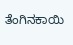ತೆಂಗಿನಕಾಯಿ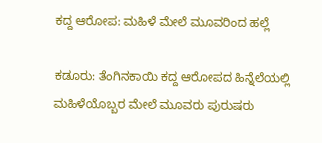ಕದ್ದ ಆರೋಪ: ಮಹಿಳೆ ಮೇಲೆ ಮೂವರಿಂದ ಹಲ್ಲೆ

ಕಡೂರು: ತೆಂಗಿನಕಾಯಿ ಕದ್ದ ಆರೋಪದ ಹಿನ್ನೆಲೆಯಲ್ಲಿ ಮಹಿಳೆಯೊಬ್ಬರ ಮೇಲೆ ಮೂವರು ಪುರುಷರು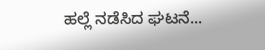ಹಲ್ಲೆ ನಡೆಸಿದ ಘಟನೆ...